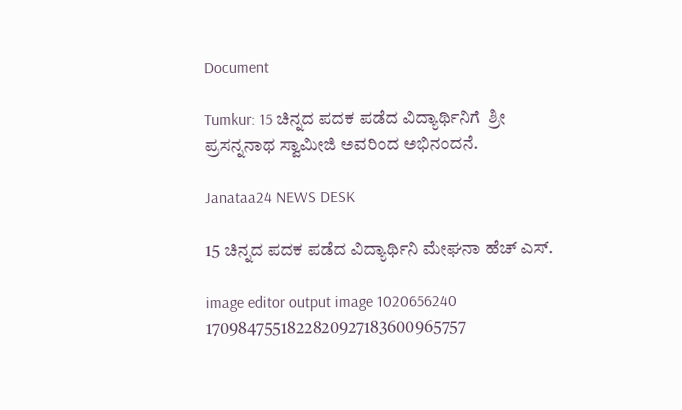Document

Tumkur: 15 ಚಿನ್ನದ ಪದಕ ಪಡೆದ ವಿದ್ಯಾರ್ಥಿನಿಗೆ  ಶ್ರೀ ಪ್ರಸನ್ನನಾಥ ಸ್ವಾಮೀಜಿ ಅವರಿಂದ ಅಭಿನಂದನೆ.

Janataa24 NEWS DESK

15 ಚಿನ್ನದ ಪದಕ ಪಡೆದ ವಿದ್ಯಾರ್ಥಿನಿ ಮೇಘನಾ ಹೆಚ್ ಎಸ್.

image editor output image 1020656240 1709847551822820927183600965757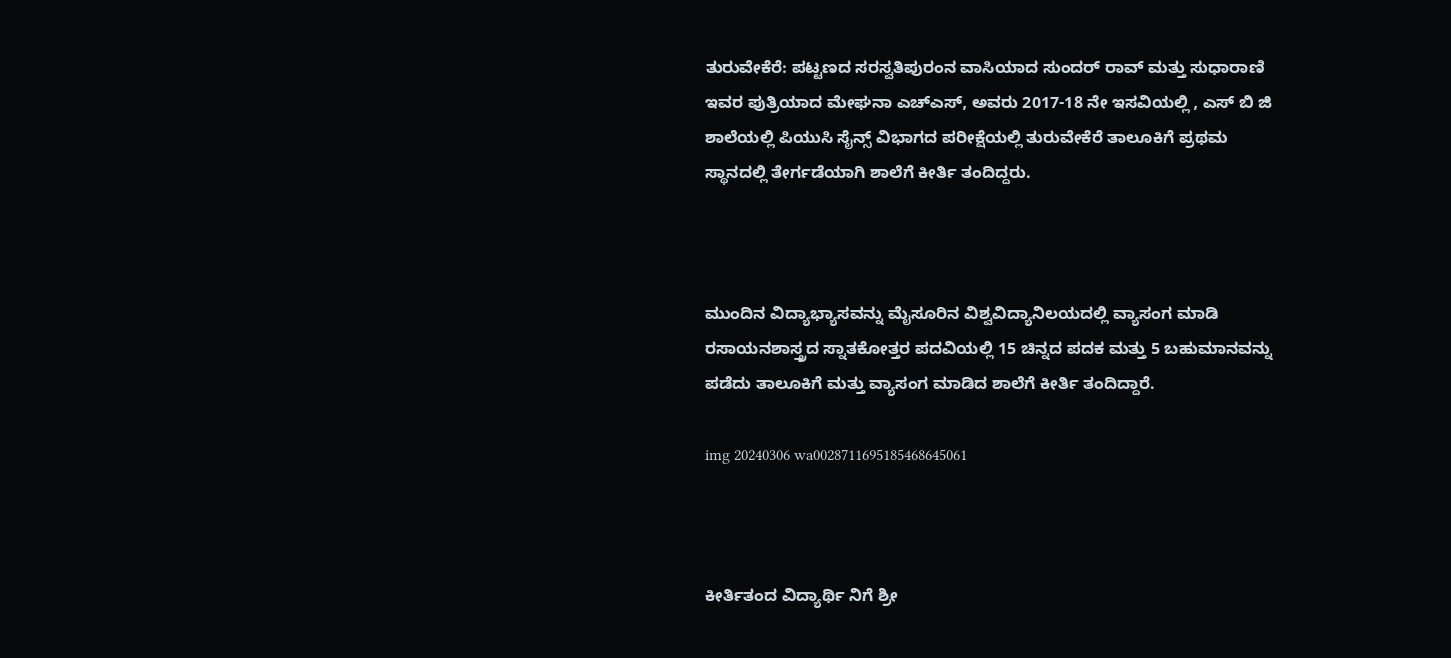ತುರುವೇಕೆರೆ: ಪಟ್ಟಣದ ಸರಸ್ವತಿಪುರಂನ ವಾಸಿಯಾದ ಸುಂದರ್ ರಾವ್ ಮತ್ತು ಸುಧಾರಾಣಿ ಇವರ ಪುತ್ರಿಯಾದ ಮೇಘನಾ ಎಚ್ಎಸ್, ಅವರು 2017-18 ನೇ ಇಸವಿಯಲ್ಲಿ , ಎಸ್ ಬಿ ಜಿ ಶಾಲೆಯಲ್ಲಿ ಪಿಯುಸಿ ಸೈನ್ಸ್ ವಿಭಾಗದ ಪರೀಕ್ಷೆಯಲ್ಲಿ ತುರುವೇಕೆರೆ ತಾಲೂಕಿಗೆ ಪ್ರಥಮ ಸ್ಥಾನದಲ್ಲಿ ತೇರ್ಗಡೆಯಾಗಿ ಶಾಲೆಗೆ ಕೀರ್ತಿ ತಂದಿದ್ದರು.



ಮುಂದಿನ ವಿದ್ಯಾಭ್ಯಾಸವನ್ನು ಮೈಸೂರಿನ ವಿಶ್ವವಿದ್ಯಾನಿಲಯದಲ್ಲಿ ವ್ಯಾಸಂಗ ಮಾಡಿ ರಸಾಯನಶಾಸ್ತ್ರದ ಸ್ನಾತಕೋತ್ತರ ಪದವಿಯಲ್ಲಿ 15 ಚಿನ್ನದ ಪದಕ ಮತ್ತು 5 ಬಹುಮಾನವನ್ನು ಪಡೆದು ತಾಲೂಕಿಗೆ ಮತ್ತು ವ್ಯಾಸಂಗ ಮಾಡಿದ ಶಾಲೆಗೆ ಕೀರ್ತಿ ತಂದಿದ್ದಾರೆ.

img 20240306 wa0028711695185468645061



ಕೀರ್ತಿತಂದ ವಿದ್ಯಾರ್ಥಿ ನಿಗೆ ಶ್ರೀ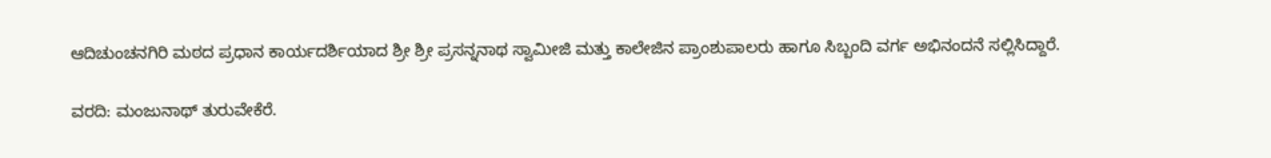ಆದಿಚುಂಚನಗಿರಿ ಮಠದ ಪ್ರಧಾನ ಕಾರ್ಯದರ್ಶಿಯಾದ ಶ್ರೀ ಶ್ರೀ ಪ್ರಸನ್ನನಾಥ ಸ್ವಾಮೀಜಿ ಮತ್ತು ಕಾಲೇಜಿನ ಪ್ರಾಂಶುಪಾಲರು ಹಾಗೂ ಸಿಬ್ಬಂದಿ ವರ್ಗ ಅಭಿನಂದನೆ ಸಲ್ಲಿಸಿದ್ದಾರೆ.

ವರದಿ: ಮಂಜುನಾಥ್ ತುರುವೇಕೆರೆ.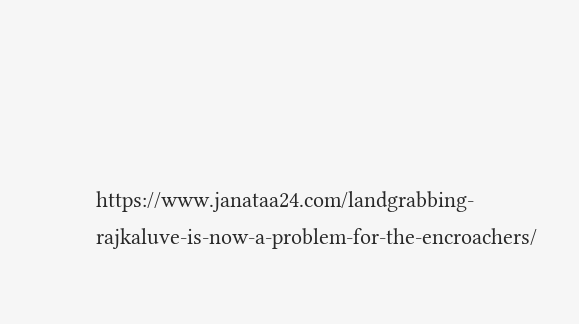https://www.janataa24.com/landgrabbing-rajkaluve-is-now-a-problem-for-the-encroachers/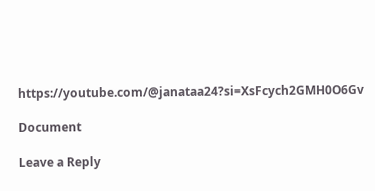https://youtube.com/@janataa24?si=XsFcych2GMH0O6Gv

Document

Leave a Reply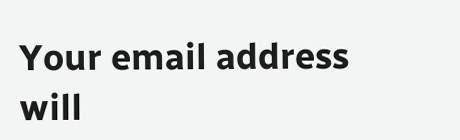Your email address will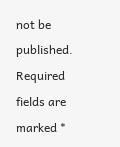not be published. Required fields are marked *